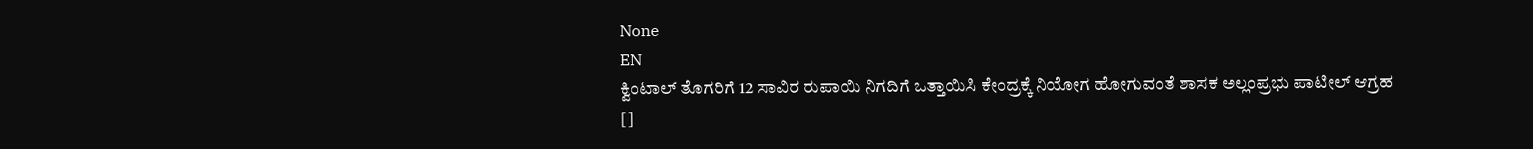None
EN
ಕ್ವಿಂಟಾಲ್ ತೊಗರಿಗೆ 12 ಸಾವಿರ ರುಪಾಯಿ ನಿಗದಿಗೆ ಒತ್ತಾಯಿಸಿ ಕೇಂದ್ರಕ್ಕೆ ನಿಯೋಗ ಹೋಗುವಂತೆ ಶಾಸಕ ಅಲ್ಲಂಪ್ರಭು ಪಾಟೀಲ್ ಆಗ್ರಹ
[]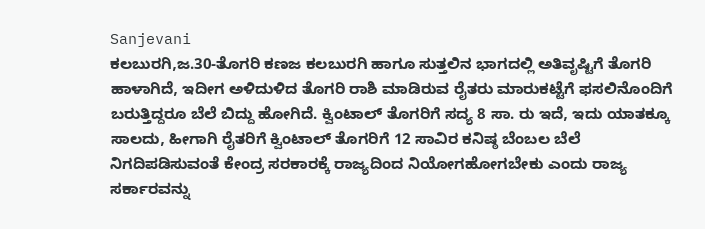Sanjevani
ಕಲಬುರಗಿ,ಜ.30-ತೊಗರಿ ಕಣಜ ಕಲಬುರಗಿ ಹಾಗೂ ಸುತ್ತಲಿನ ಭಾಗದಲ್ಲಿ ಅತಿವೃಷ್ಟಿಗೆ ತೊಗರಿ ಹಾಳಾಗಿದೆ, ಇದೀಗ ಅಳಿದುಳಿದ ತೊಗರಿ ರಾಶಿ ಮಾಡಿರುವ ರೈತರು ಮಾರುಕಟ್ಟೆಗೆ ಫಸಲಿನೊಂದಿಗೆ ಬರುತ್ತಿದ್ದರೂ ಬೆಲೆ ಬಿದ್ದು ಹೋಗಿದೆ. ಕ್ವಿಂಟಾಲ್ ತೊಗರಿಗೆ ಸದ್ಯ 8 ಸಾ. ರು ಇದೆ, ಇದು ಯಾತಕ್ಕೂ ಸಾಲದು, ಹೀಗಾಗಿ ರೈತರಿಗೆ ಕ್ವಿಂಟಾಲ್ ತೊಗರಿಗೆ 12 ಸಾವಿರ ಕನಿಷ್ಠ ಬೆಂಬಲ ಬೆಲೆ ನಿಗದಿಪಡಿಸುವಂತೆ ಕೇಂದ್ರ ಸರಕಾರಕ್ಕೆ ರಾಜ್ಯದಿಂದ ನಿಯೋಗಹೋಗಬೇಕು ಎಂದು ರಾಜ್ಯ ಸರ್ಕಾರವನ್ನು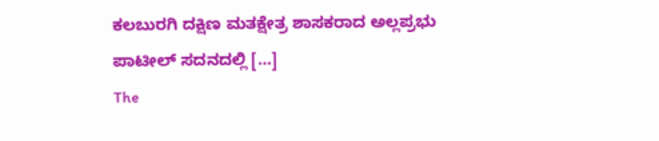ಕಲಬುರಗಿ ದಕ್ಷಿಣ ಮತಕ್ಷೇತ್ರ ಶಾಸಕರಾದ ಅಲ್ಲಪ್ರಭು ಪಾಟೀಲ್ ಸದನದಲ್ಲಿ […]
The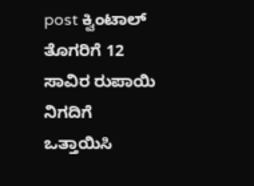post ಕ್ವಿಂಟಾಲ್ ತೊಗರಿಗೆ 12 ಸಾವಿರ ರುಪಾಯಿ ನಿಗದಿಗೆ ಒತ್ತಾಯಿಸಿ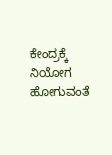ಕೇಂದ್ರಕ್ಕೆ ನಿಯೋಗ ಹೋಗುವಂತೆ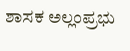ಶಾಸಕ ಅಲ್ಲಂಪ್ರಭು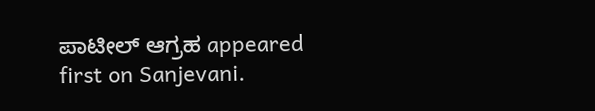ಪಾಟೀಲ್ ಆಗ್ರಹ appeared first on Sanjevani.